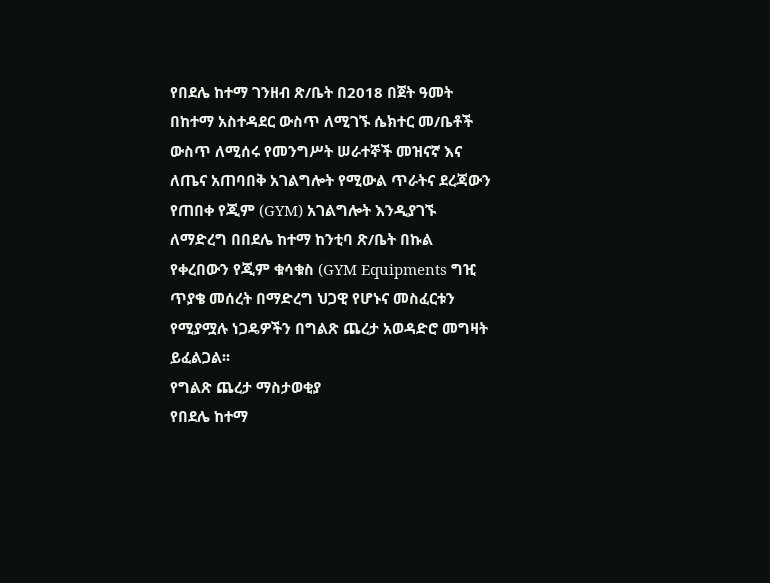የበደሌ ከተማ ገንዘብ ጽ/ቤት በ2018 በጀት ዓመት በከተማ አስተዳደር ውስጥ ለሚገኙ ሴክተር መ/ቤቶች ውስጥ ለሚሰሩ የመንግሥት ሠራተኞች መዝናኛ እና ለጤና አጠባበቅ አገልግሎት የሚውል ጥራትና ደረጃውን የጠበቀ የጂም (GYM) አገልግሎት እንዲያገኙ ለማድረግ በበደሌ ከተማ ከንቲባ ጽ/ቤት በኩል የቀረበውን የጂም ቁሳቁስ (GYM Equipments ግዢ ጥያቄ መሰረት በማድረግ ህጋዊ የሆኑና መስፈርቱን የሚያሟሉ ነጋዴዎችን በግልጽ ጨረታ አወዳድሮ መግዛት ይፈልጋል፡፡
የግልጽ ጨረታ ማስታወቂያ
የበደሌ ከተማ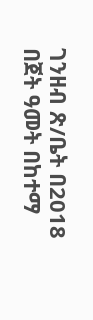ገንዘብ ጽ/ቤት በ2018 በጀት ዓመት በከተማ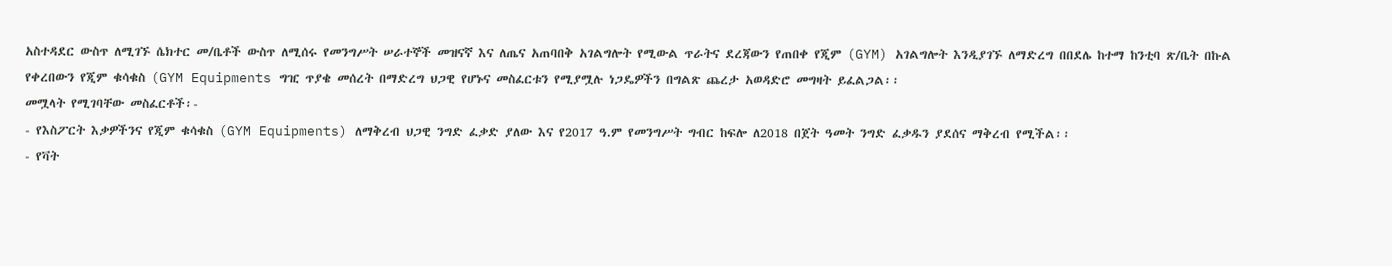አስተዳደር ውስጥ ለሚገኙ ሴክተር መ/ቤቶች ውስጥ ለሚሰሩ የመንግሥት ሠራተኞች መዝናኛ እና ለጤና አጠባበቅ አገልግሎት የሚውል ጥራትና ደረጃውን የጠበቀ የጂም (GYM) አገልግሎት እንዲያገኙ ለማድረግ በበደሌ ከተማ ከንቲባ ጽ/ቤት በኩል የቀረበውን የጂም ቁሳቁስ (GYM Equipments ግዢ ጥያቄ መሰረት በማድረግ ህጋዊ የሆኑና መስፈርቱን የሚያሟሉ ነጋዴዎችን በግልጽ ጨረታ አወዳድሮ መግዛት ይፈልጋል፡፡
መሟላት የሚገባቸው መስፈርቶች፡-
- የእስፖርት እቃዎችንና የጂም ቁሳቁስ (GYM Equipments) ለማቅረብ ህጋዊ ንግድ ፈቃድ ያለው እና የ2017 ዓ.ም የመንግሥት ግብር ከፍሎ ለ2018 በጀት ዓመት ንግድ ፈቃዱን ያደሰና ማቅረብ የሚችል፡፡
- የቫት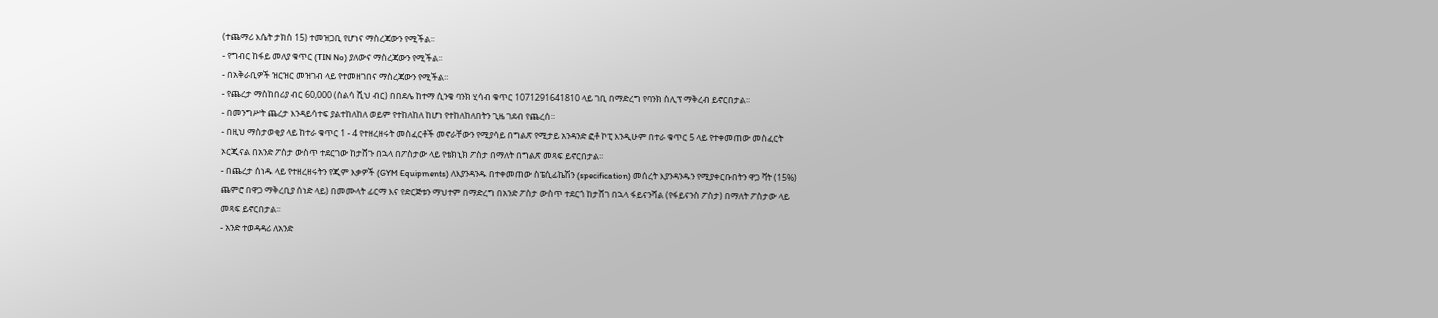(ተጨማሪ እሴት ታክስ 15) ተመዝጋቢ የሆነና ማስረጃውን የሚችል፡፡
- የግብር ከፋይ መለያ ቁጥር (TIN No) ያለውና ማስረጃውን የሚችል፡፡
- በአቅራቢዎች ዝርዝር መዝገብ ላይ የተመዘገበና ማስረጃውን የሚችል፡፡
- የጨረታ ማስከበሪያ ብር 60,000 (ስልሳ ሺህ ብር) በበደሌ ከተማ ሲንቄ ባንክ ሂሳብ ቁጥር 1071291641810 ላይ ገቢ በማድረግ የባንክ ስሊፕ ማቅረብ ይኖርበታል፡፡
- በመንግሥት ጨረታ እንዳይሳተፍ ያልተከለከለ ወይም የተከለከለ ከሆነ የተከለከለበትን ጊዜ ገደብ የጨረሰ።
- በዚህ ማስታወቂያ ላይ ከተራ ቁጥር 1 - 4 የተዘረዘሩት መስፈርቶች መኖራቸውን የሚያሳይ በግልጽ የሚታይ አንዳንድ ፎቶ ኮፒ እንዲሁም በተራ ቁጥር 5 ላይ የተቀመጠው መስፈርት ኦርጂናል በአንድ ፖስታ ውስጥ ተደርገው ከታሸጉ በኋላ በፖስታው ላይ የቴክኒክ ፖስታ በማለት በግልጽ መጻፍ ይኖርበታል፡፡
- በጨረታ ሰነዱ ላይ የተዘረዘሩትን የጂም እቃዎች (GYM Equipments) ለእያንዳንዱ በተቀመጠው ስፔሲፊኬሽን (specification) መሰረት እያንዳንዱን የሚያቀርቡበትን ዋጋ ቫት (15%) ጨምሮ በዋጋ ማቅረቢያ ሰነድ ላይ) በመሙላት ፊርማ እና የድርጅቱን ማህተም በማድረግ በአንድ ፖስታ ውስጥ ተደርጎ ከታሸገ በኋላ ፋይናንሻል (የፋይናንስ ፖስታ) በማለት ፖስታው ላይ መጻፍ ይኖርበታል፡፡
- አንድ ተወዳዳሪ ለአንድ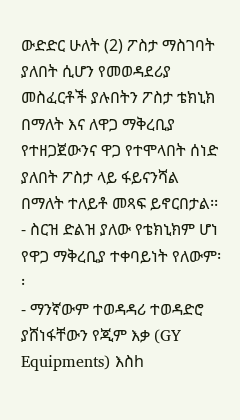ውድድር ሁለት (2) ፖስታ ማስገባት ያለበት ሲሆን የመወዳደሪያ መስፈርቶች ያሉበትን ፖስታ ቴክኒክ በማለት እና ለዋጋ ማቅረቢያ የተዘጋጀውንና ዋጋ የተሞላበት ሰነድ ያለበት ፖስታ ላይ ፋይናንሻል በማለት ተለይቶ መጻፍ ይኖርበታል፡፡
- ስርዝ ድልዝ ያለው የቴክኒክም ሆነ የዋጋ ማቅረቢያ ተቀባይነት የለውም፡፡
- ማንኛውም ተወዳዳሪ ተወዳድሮ ያሸነፋቸውን የጂም እቃ (GY Equipments) እስh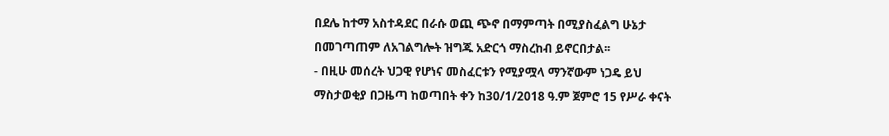በደሌ ከተማ አስተዳደር በራሱ ወጪ ጭኖ በማምጣት በሚያስፈልግ ሁኔታ በመገጣጠም ለአገልግሎት ዝግጁ አድርጎ ማስረከብ ይኖርበታል፡፡
- በዚሁ መሰረት ህጋዊ የሆነና መስፈርቱን የሚያሟላ ማንኛውም ነጋዴ ይህ ማስታወቂያ በጋዜጣ ከወጣበት ቀን ከ30/1/2018 ዓ.ም ጀምሮ 15 የሥራ ቀናት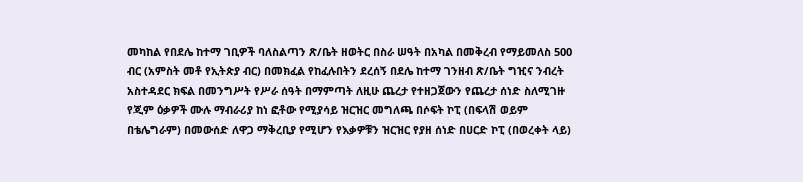መካከል የበደሌ ከተማ ገቢዎች ባለስልጣን ጽ/ቤት ዘወትር በስራ ሠዓት በአካል በመቅረብ የማይመለስ 500 ብር (አምስት መቶ የኢትጵያ ብር) በመክፈል የከፈሉበትን ደረሰኝ በደሌ ከተማ ገንዘብ ጽ/ቤት ግዢና ንብረት አስተዳደር ክፍል በመንግሥት የሥራ ሰዓት በማምጣት ለዚሁ ጨረታ የተዘጋጀውን የጨረታ ሰነድ ስለሚገዙ የጂም ዕቃዎች ሙሉ ማብራሪያ ከነ ፎቶው የሚያሳይ ዝርዝር መግለጫ በሶፍት ኮፒ (በፍላሽ ወይም በቴሌግራም) በመውሰድ ለዋጋ ማቅረቢያ የሚሆን የእቃዎቹን ዝርዝር የያዘ ሰነድ በሀርድ ኮፒ (በወረቀት ላይ)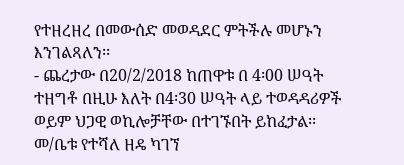የተዘረዘረ በመውሰድ መወዳደር ምትችሉ መሆኑን እንገልጻለን፡፡
- ጨረታው በ20/2/2018 ከጠዋቱ በ 4፡00 ሠዓት ተዘግቶ በዚሁ እለት በ4፡30 ሠዓት ላይ ተወዳዳሪዎች ወይም ህጋዊ ወኪሎቻቸው በተገኙበት ይከፈታል፡፡
መ/ቤቱ የተሻለ ዘዴ ካገኘ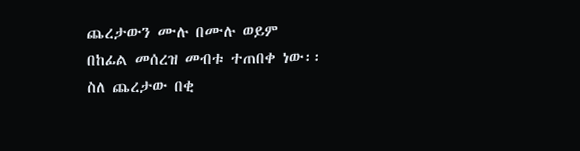ጨረታውን ሙሉ በሙሉ ወይም በከፊል መሰረዝ መብቱ ተጠበቀ ነው፡፡
ስለ ጨረታው በቂ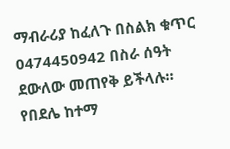ማብራሪያ ከፈለጉ በስልክ ቁጥር 0474450942 በስራ ሰዓት ደውለው መጠየቅ ይችላሉ።
የበደሌ ከተማ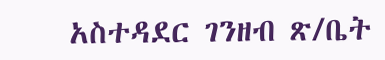አስተዳደር ገንዘብ ጽ/ቤት